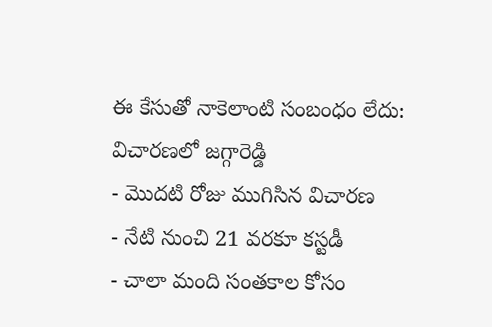ఈ కేసుతో నాకెలాంటి సంబంధం లేదు: విచారణలో జగ్గారెడ్డి
- మొదటి రోజు ముగిసిన విచారణ
- నేటి నుంచి 21 వరకూ కస్టడీ
- చాలా మంది సంతకాల కోసం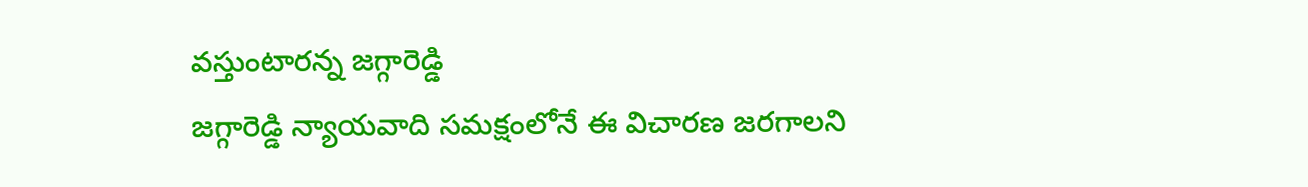వస్తుంటారన్న జగ్గారెడ్డి
జగ్గారెడ్డి న్యాయవాది సమక్షంలోనే ఈ విచారణ జరగాలని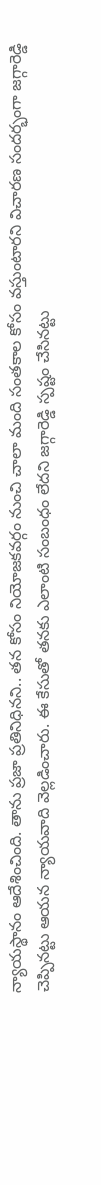న్యాయస్థానం ఆదేశించింది. తాను ప్రజా ప్రతినిధినని.. తన కోసం నియోజకవర్గం నుంచి చాలా మంది సంతకాల కోసం వస్తుంటారని విచారణ సందర్భంగా జగ్గారెడ్డి చెప్పినట్టు ఆయన న్యాయవాది వెల్లడించారు. ఈ కేసుతో తనకు ఎలాంటి సంబంధం లేదని జగ్గారెడ్డి స్పష్టం చేసినట్టు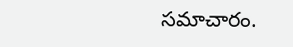సమాచారం.